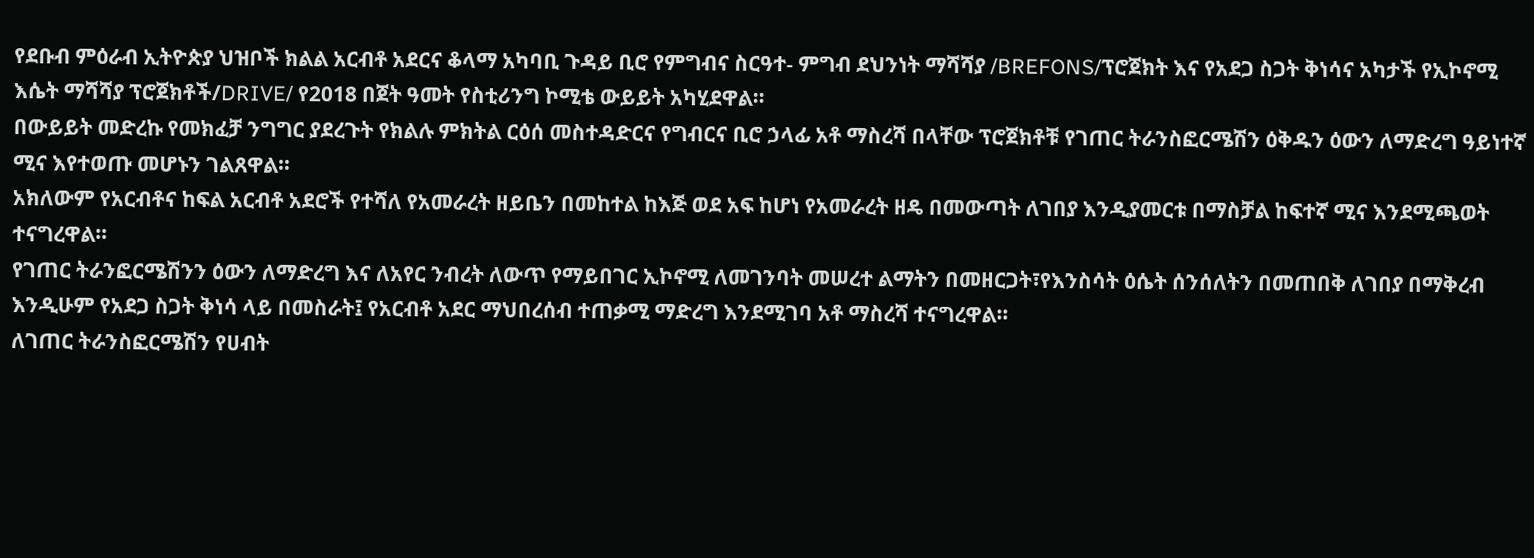የደቡብ ምዕራብ ኢትዮጵያ ህዝቦች ክልል አርብቶ አደርና ቆላማ አካባቢ ጉዳይ ቢሮ የምግብና ስርዓተ- ምግብ ደህንነት ማሻሻያ /BREFONS/ፕሮጀክት እና የአደጋ ስጋት ቅነሳና አካታች የኢኮኖሚ እሴት ማሻሻያ ፕሮጀክቶች/DRIVE/ የ2018 በጀት ዓመት የስቲሪንግ ኮሚቴ ውይይት አካሂደዋል።
በውይይት መድረኩ የመክፈቻ ንግግር ያደረጉት የክልሉ ምክትል ርዕሰ መስተዳድርና የግብርና ቢሮ ኃላፊ አቶ ማስረሻ በላቸው ፕሮጀክቶቹ የገጠር ትራንስፎርሜሽን ዕቅዱን ዕውን ለማድረግ ዓይነተኛ ሚና እየተወጡ መሆኑን ገልጸዋል።
አክለውም የአርብቶና ከፍል አርብቶ አደሮች የተሻለ የአመራረት ዘይቤን በመከተል ከእጅ ወደ አፍ ከሆነ የአመራረት ዘዴ በመውጣት ለገበያ እንዲያመርቱ በማስቻል ከፍተኛ ሚና እንደሚጫወት ተናግረዋል።
የገጠር ትራንፎርሜሽንን ዕውን ለማድረግ እና ለአየር ንብረት ለውጥ የማይበገር ኢኮኖሚ ለመገንባት መሠረተ ልማትን በመዘርጋት፣የእንስሳት ዕሴት ሰንሰለትን በመጠበቅ ለገበያ በማቅረብ እንዲሁም የአደጋ ስጋት ቅነሳ ላይ በመስራት፤ የአርብቶ አደር ማህበረሰብ ተጠቃሚ ማድረግ እንደሚገባ አቶ ማስረሻ ተናግረዋል።
ለገጠር ትራንስፎርሜሽን የሀብት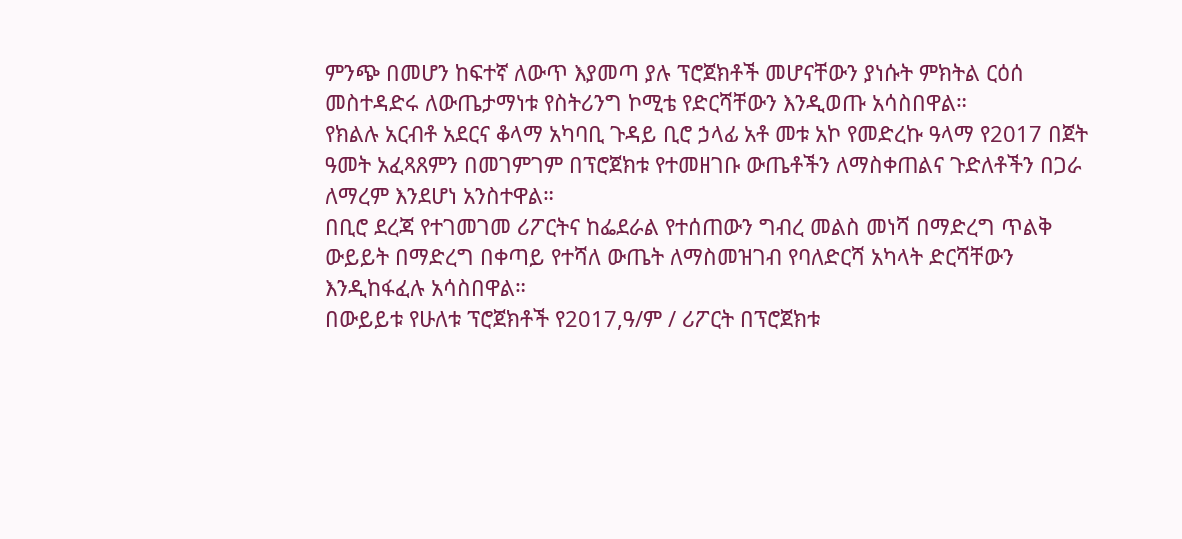ምንጭ በመሆን ከፍተኛ ለውጥ እያመጣ ያሉ ፕሮጀክቶች መሆናቸውን ያነሱት ምክትል ርዕሰ መስተዳድሩ ለውጤታማነቱ የስትሪንግ ኮሚቴ የድርሻቸውን እንዲወጡ አሳስበዋል።
የክልሉ አርብቶ አደርና ቆላማ አካባቢ ጉዳይ ቢሮ ኃላፊ አቶ መቱ አኮ የመድረኩ ዓላማ የ2017 በጀት ዓመት አፈጻጸምን በመገምገም በፕሮጀክቱ የተመዘገቡ ውጤቶችን ለማስቀጠልና ጉድለቶችን በጋራ ለማረም እንደሆነ አንስተዋል።
በቢሮ ደረጃ የተገመገመ ሪፖርትና ከፌደራል የተሰጠውን ግብረ መልስ መነሻ በማድረግ ጥልቅ ውይይት በማድረግ በቀጣይ የተሻለ ውጤት ለማስመዝገብ የባለድርሻ አካላት ድርሻቸውን እንዲከፋፈሉ አሳስበዋል።
በውይይቱ የሁለቱ ፕሮጀክቶች የ2017,ዓ/ም / ሪፖርት በፕሮጀክቱ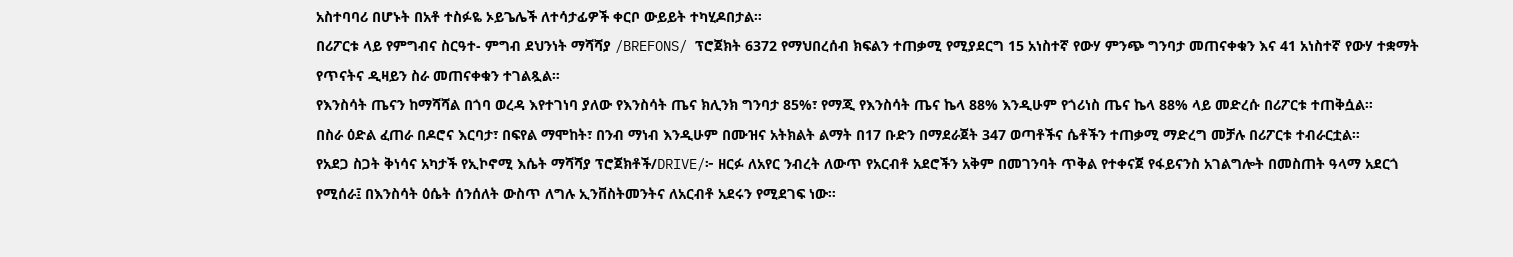አስተባባሪ በሆኑት በአቶ ተስፉዬ ኦይጌሌች ለተሳታፊዎች ቀርቦ ውይይት ተካሂዶበታል።
በሪፖርቱ ላይ የምግብና ስርዓተ- ምግብ ደህንነት ማሻሻያ /BREFONS/ ፕሮጀክት 6372 የማህበረሰብ ክፍልን ተጠቃሚ የሚያደርግ 15 አነስተኛ የውሃ ምንጭ ግንባታ መጠናቀቁን እና 41 አነስተኛ የውሃ ተቋማት የጥናትና ዲዛይን ስራ መጠናቀቁን ተገልጿል።
የእንስሳት ጤናን ከማሻሻል በጎባ ወረዳ እየተገነባ ያለው የእንስሳት ጤና ክሊንክ ግንባታ 85%፣ የማጂ የእንስሳት ጤና ኬላ 88% እንዲሁም የጎሪነስ ጤና ኬላ 88% ላይ መድረሱ በሪፖርቱ ተጠቅሷል።
በስራ ዕድል ፈጠራ በዶሮና እርባታ፣ በፍየል ማሞከት፣ በንብ ማነብ እንዲሁም በሙዝና አትክልት ልማት በ17 ቡድን በማደራጀት 347 ወጣቶችና ሴቶችን ተጠቃሚ ማድረግ መቻሉ በሪፖርቱ ተብራርቷል።
የአደጋ ስጋት ቅነሳና አካታች የኢኮኖሚ እሴት ማሻሻያ ፕሮጀክቶች/DRIVE/፦ ዘርፉ ለአየር ንብረት ለውጥ የአርብቶ አደሮችን አቅም በመገንባት ጥቅል የተቀናጀ የፋይናንስ አገልግሎት በመስጠት ዓላማ አደርጎ የሚሰራ፤ በእንስሳት ዕሴት ሰንሰለት ውስጥ ለግሉ ኢንቨስትመንትና ለአርብቶ አደሩን የሚደገፍ ነው።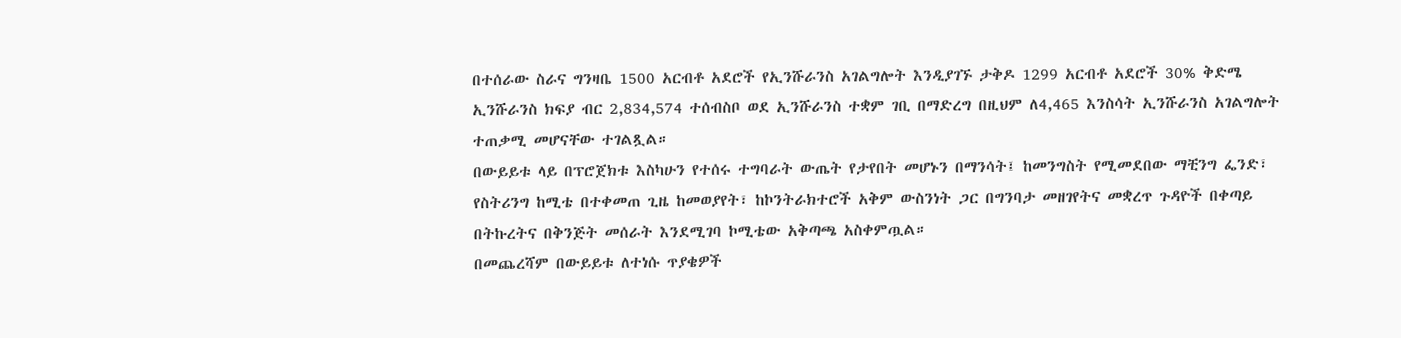በተሰራው ስራና ግንዛቤ 1500 አርብቶ አደሮች የኢንሹራንስ አገልግሎት እንዲያገኙ ታቅዶ 1299 አርብቶ አደሮች 30% ቅድሜ ኢንሹራንስ ክፍያ ብር 2,834,574 ተሰብስቦ ወደ ኢንሹራንስ ተቋም ገቢ በማድረግ በዚህም ለ4,465 እንስሳት ኢንሹራንስ አገልግሎት ተጠቃሚ መሆናቸው ተገልጿል።
በውይይቱ ላይ በፕሮጀክቱ እስካሁን የተሰሩ ተግባራት ውጤት የታየበት መሆኑን በማንሳት፤ ከመንግስት የሚመደበው ማቺንግ ፌንድ፣ የስትሪንግ ከሚቴ በተቀመጠ ጊዜ ከመወያየት፣ ከኮንትራክተሮች አቅም ውስንነት ጋር በግንባታ መዘገየትና መቋረጥ ጉዳዮች በቀጣይ በትኩረትና በቅንጅት መሰራት እንደሚገባ ኮሚቴው አቅጣጫ አስቀምጧል።
በመጨረሻም በውይይቱ ለተነሱ ጥያቄዎች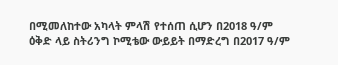በሚመለከተው አካላት ምላሽ የተሰጠ ሲሆን በ2018 ዓ/ም ዕቅድ ላይ ስትሪንግ ኮሚቴው ውይይት በማድረግ በ2017 ዓ/ም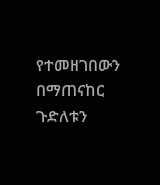የተመዘገበውን በማጠናከር ጉድለቱን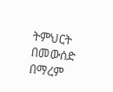ትምህርት በመውሰድ በማረም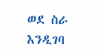ወደ ስራ እንዲገባ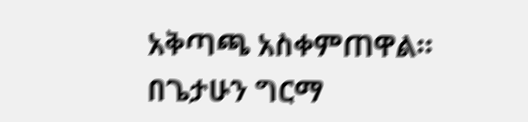አቅጣጫ አስቀምጠዋል።
በጌታሁን ግርማ